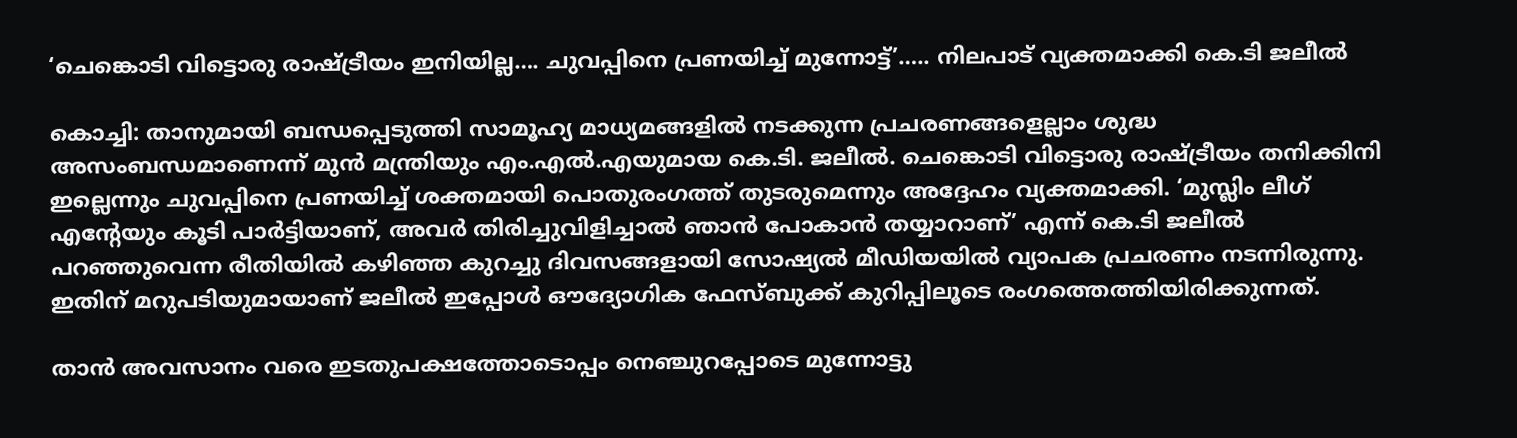‘ചെങ്കൊടി വിട്ടൊരു രാഷ്ട്രീയം ഇനിയില്ല…. ചുവപ്പിനെ പ്രണയിച്ച് മുന്നോട്ട്’….. നിലപാട് വ്യക്തമാക്കി കെ.ടി ജലീൽ

കൊച്ചി: താനുമായി ബന്ധപ്പെടുത്തി സാമൂഹ്യ മാധ്യമങ്ങളിൽ നടക്കുന്ന പ്രചരണങ്ങളെല്ലാം ശുദ്ധ അസംബന്ധമാണെന്ന് മുൻ മന്ത്രിയും എം.എൽ.എയുമായ കെ.ടി. ജലീൽ. ചെങ്കൊടി വിട്ടൊരു രാഷ്ട്രീയം തനിക്കിനി ഇല്ലെന്നും ചുവപ്പിനെ പ്രണയിച്ച് ശക്തമായി പൊതുരംഗത്ത് തുടരുമെന്നും അദ്ദേഹം വ്യക്തമാക്കി. ‘മുസ്ലിം ലീഗ് എന്റേയും കൂടി പാർട്ടിയാണ്, അവർ തിരിച്ചുവിളിച്ചാൽ ഞാൻ പോകാൻ തയ്യാറാണ്’ എന്ന് കെ.ടി ജലീൽ പറഞ്ഞുവെന്ന രീതിയിൽ കഴിഞ്ഞ കുറച്ചു ദിവസങ്ങളായി സോഷ്യൽ മീഡിയയിൽ വ്യാപക പ്രചരണം നടന്നിരുന്നു. ഇതിന് മറുപടിയുമായാണ് ജലീൽ ഇപ്പോൾ ഔദ്യോഗിക ഫേസ്ബുക്ക് കുറിപ്പിലൂടെ രംഗത്തെത്തിയിരിക്കുന്നത്.

താൻ അവസാനം വരെ ഇടതുപക്ഷത്തോടൊപ്പം നെഞ്ചുറപ്പോടെ മുന്നോട്ടു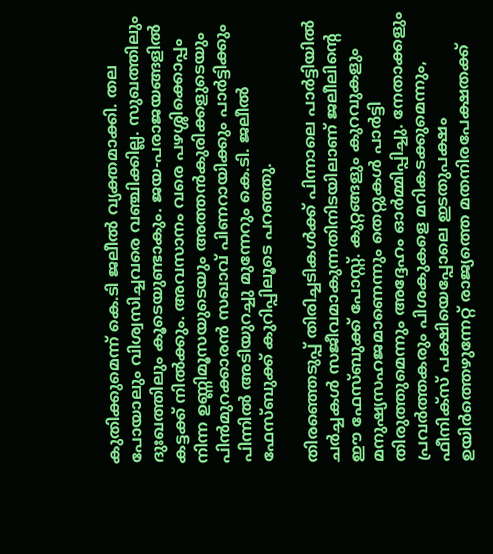കുതിക്കുമെന്ന് കെ.ടി ജലീൽ വ്യക്തമാക്കി. തല പോയാലും വിശ്വസിച്ചവരെ വഞ്ചിക്കില്ല. സുഖത്തിലും ദുഃഖത്തിലും കൂടെയുണ്ടാകും. ജയ-പരാജയങ്ങളിൽ കട്ടക്ക് നിൽക്കും. അവസാനം വരെ പഴശ്ശിക്കൊപ്പം നിന്ന ഉണ്ണിമൂസയുടെയും അത്തൻകുരിക്കളുടെയും പിൻമുറക്കാരൻ സഖാവ് പിണറായിക്കും പാർട്ടിക്കും പിന്നിൽ അടിയുറച്ചു മുന്നേറും കെ.ടി. ജലീൽ ഫേസ്ബുക്ക് കുറിപ്പിലൂടെ പറഞ്ഞു.

തിരഞ്ഞെടുപ്പ് തിരിച്ചടികൾക്ക് പിന്നാലെ പാർട്ടിയിൽ ചർച്ചകൾ സജീവമാകുന്നതിനിടയിലാണ് ജലീലിന്റെ ഈ ഫേസ്ബുക്ക് പോസ്റ്റ്. കുറ്റങ്ങളും കുറവുകളും മനുഷ്യസഹജമാണെന്നും തെറ്റുകൾ പാർട്ടി തിരുത്തുമെന്നും അദ്ദേഹം ഓർമ്മിപ്പിച്ചു. നേതാക്കളും പ്രവർത്തകരും പിശകുകളെ മറികടക്കുമെന്നും, ഫീനിക്‌സ് പക്ഷിയെപ്പോലെ ഇടതുപക്ഷം ഉയിർത്തെഴുന്നേറ്റ് രാജ്യത്തെ മതനിരപേക്ഷതക്ക്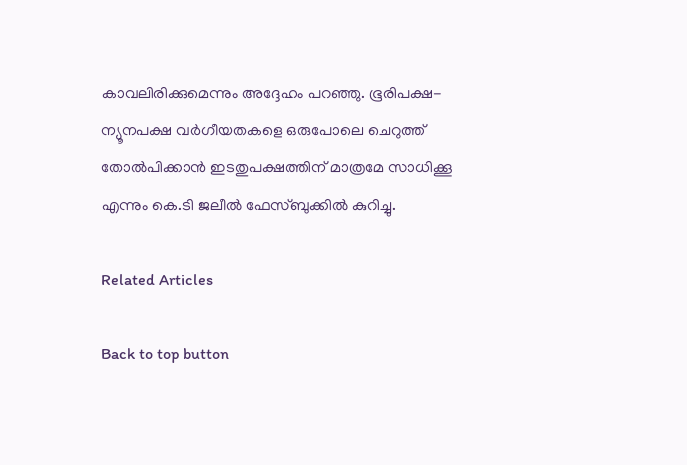കാവലിരിക്കുമെന്നും അദ്ദേഹം പറഞ്ഞു. ഭൂരിപക്ഷ-ന്യൂനപക്ഷ വർഗീയതകളെ ഒരുപോലെ ചെറുത്ത് തോൽപിക്കാൻ ഇടതുപക്ഷത്തിന് മാത്രമേ സാധിക്കൂ എന്നും കെ.ടി ജലീൽ ഫേസ്ബുക്കിൽ കുറിച്ചു.

Related Articles

Back to top button